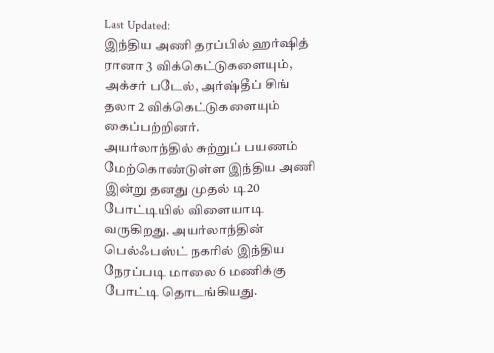Last Updated:
இந்திய அணி தரப்பில் ஹர்ஷித் ரானா 3 விக்கெட்டுகளையும், அக்சர் படேல், அர்ஷ்தீப் சிங் தலா 2 விக்கெட்டுகளையும் கைப்பற்றினர்.
அயர்லாந்தில் சுற்றுப் பயணம் மேற்கொண்டுள்ள இந்திய அணி இன்று தனது முதல் டி20 போட்டியில் விளையாடி வருகிறது. அயர்லாந்தின் பெல்ஃபஸ்ட் நகரில் இந்திய நேரப்படி மாலை 6 மணிக்கு போட்டி தொடங்கியது.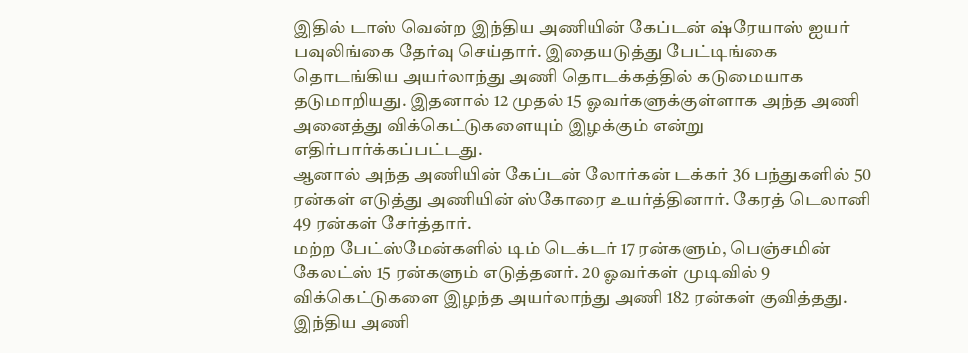இதில் டாஸ் வென்ற இந்திய அணியின் கேப்டன் ஷ்ரேயாஸ் ஐயர் பவுலிங்கை தேர்வு செய்தார். இதையடுத்து பேட்டிங்கை தொடங்கிய அயர்லாந்து அணி தொடக்கத்தில் கடுமையாக தடுமாறியது. இதனால் 12 முதல் 15 ஓவர்களுக்குள்ளாக அந்த அணி அனைத்து விக்கெட்டுகளையும் இழக்கும் என்று எதிர்பார்க்கப்பட்டது.
ஆனால் அந்த அணியின் கேப்டன் லோர்கன் டக்கர் 36 பந்துகளில் 50 ரன்கள் எடுத்து அணியின் ஸ்கோரை உயர்த்தினார். கேரத் டெலானி 49 ரன்கள் சேர்த்தார்.
மற்ற பேட்ஸ்மேன்களில் டிம் டெக்டர் 17 ரன்களும், பெஞ்சமின் கேலட்ஸ் 15 ரன்களும் எடுத்தனர். 20 ஓவர்கள் முடிவில் 9 விக்கெட்டுகளை இழந்த அயர்லாந்து அணி 182 ரன்கள் குவித்தது.
இந்திய அணி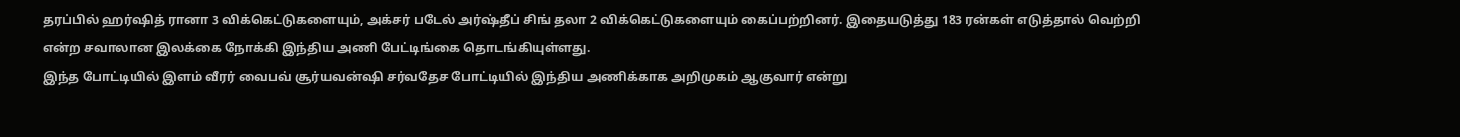தரப்பில் ஹர்ஷித் ரானா 3 விக்கெட்டுகளையும், அக்சர் படேல் அர்ஷ்தீப் சிங் தலா 2 விக்கெட்டுகளையும் கைப்பற்றினர். இதையடுத்து 183 ரன்கள் எடுத்தால் வெற்றி என்ற சவாலான இலக்கை நோக்கி இந்திய அணி பேட்டிங்கை தொடங்கியுள்ளது.
இந்த போட்டியில் இளம் வீரர் வைபவ் சூர்யவன்ஷி சர்வதேச போட்டியில் இந்திய அணிக்காக அறிமுகம் ஆகுவார் என்று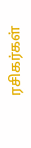ரசிகர்கள்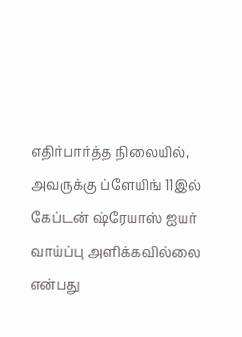எதிர்பார்த்த நிலையில், அவருக்கு ப்ளேயிங் 11இல் கேப்டன் ஷ்ரேயாஸ் ஐயர் வாய்ப்பு அளிக்கவில்லை என்பது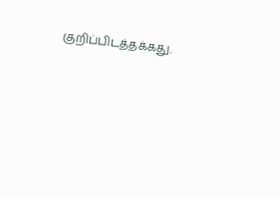குறிப்பிடத்தக்கது.